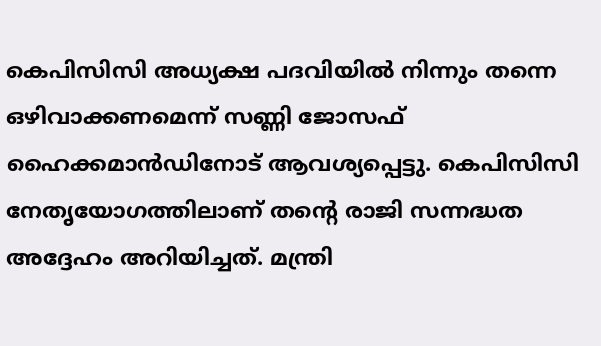കെപിസിസി അധ്യക്ഷ പദവിയിൽ നിന്നും തന്നെ ഒഴിവാക്കണമെന്ന് സണ്ണി ജോസഫ് ഹൈക്കമാൻഡിനോട് ആവശ്യപ്പെട്ടു. കെപിസിസി നേതൃയോഗത്തിലാണ് തൻ്റെ രാജി സന്നദ്ധത അദ്ദേഹം അറിയിച്ചത്. മന്ത്രി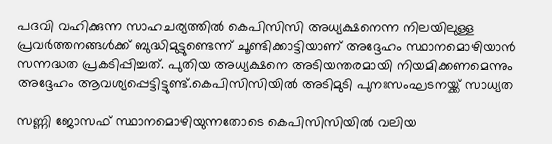പദവി വഹിക്കുന്ന സാഹചര്യത്തിൽ കെപിസിസി അധ്യക്ഷനെന്ന നിലയിലുള്ള പ്രവർത്തനങ്ങൾക്ക് ബുദ്ധിമുട്ടുണ്ടെന്ന് ചൂണ്ടിക്കാട്ടിയാണ് അദ്ദേഹം സ്ഥാനമൊഴിയാൻ സന്നദ്ധത പ്രകടിപ്പിച്ചത്. പുതിയ അധ്യക്ഷനെ അടിയന്തരമായി നിയമിക്കണമെന്നും അദ്ദേഹം ആവശ്യപ്പെട്ടിട്ടുണ്ട്.കെപിസിസിയിൽ അടിമുടി പുനഃസംഘടനയ്ക്ക് സാധ്യത

സണ്ണി ജോസഫ് സ്ഥാനമൊഴിയുന്നതോടെ കെപിസിസിയിൽ വലിയ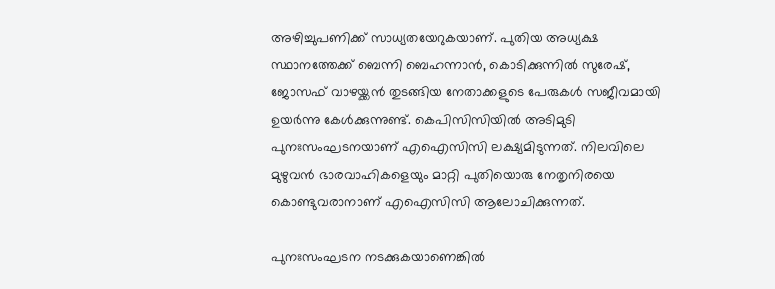അഴിച്ചുപണിക്ക് സാധ്യതയേറുകയാണ്. പുതിയ അധ്യക്ഷ സ്ഥാനത്തേക്ക് ബെന്നി ബെഹന്നാൻ, കൊടിക്കുന്നിൽ സുരേഷ്, ജോസഫ് വാഴയ്ക്കൻ തുടങ്ങിയ നേതാക്കളുടെ പേരുകൾ സജീവമായി ഉയർന്നു കേൾക്കുന്നുണ്ട്. കെപിസിസിയിൽ അടിമുടി പുനഃസംഘടനയാണ് എഐസിസി ലക്ഷ്യമിടുന്നത്. നിലവിലെ മുഴുവൻ ഭാരവാഹികളെയും മാറ്റി പുതിയൊരു നേതൃനിരയെ കൊണ്ടുവരാനാണ് എഐസിസി ആലോചിക്കുന്നത്.

പുനഃസംഘടന നടക്കുകയാണെങ്കിൽ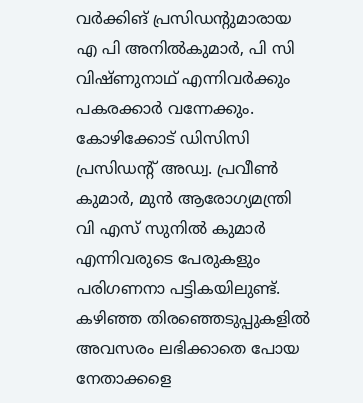വർക്കിങ് പ്രസിഡന്റുമാരായ എ പി അനിൽകുമാർ, പി സി വിഷ്ണുനാഥ് എന്നിവർക്കും പകരക്കാർ വന്നേക്കും. കോഴിക്കോട് ഡിസിസി പ്രസിഡന്റ് അഡ്വ. പ്രവീൺ കുമാർ, മുൻ ആരോഗ്യമന്ത്രി വി എസ് സുനിൽ കുമാർ എന്നിവരുടെ പേരുകളും പരിഗണനാ പട്ടികയിലുണ്ട്. കഴിഞ്ഞ തിരഞ്ഞെടുപ്പുകളിൽ അവസരം ലഭിക്കാതെ പോയ നേതാക്കളെ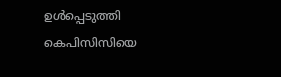ഉൾപ്പെടുത്തി കെപിസിസിയെ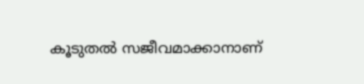കൂടുതൽ സജീവമാക്കാനാണ്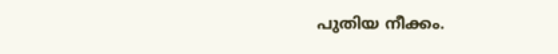പുതിയ നീക്കം.